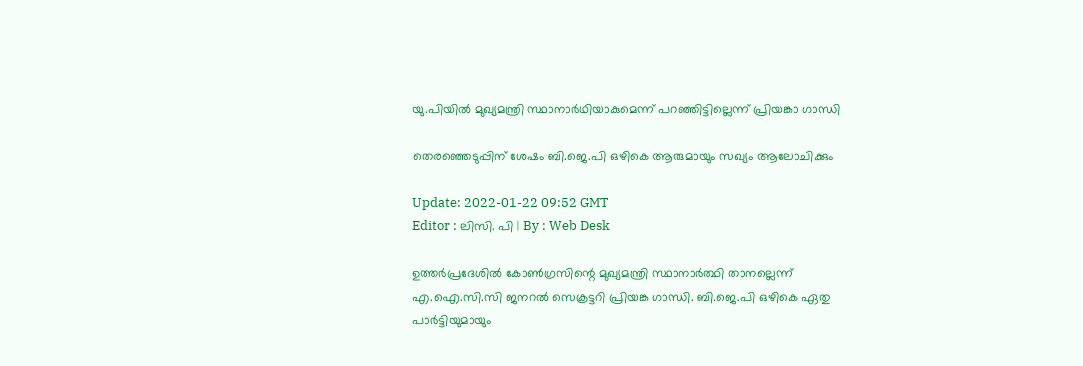യു.പിയിൽ മുഖ്യമന്ത്രി സ്ഥാനാർഥിയാകുമെന്ന് പറഞ്ഞിട്ടില്ലെന്ന് പ്രിയങ്കാ ഗാന്ധി

തെരഞ്ഞെടുപ്പിന് ശേഷം ബി.ജെ.പി ഒഴികെ ആരുമായും സഖ്യം ആലോചിക്കും

Update: 2022-01-22 09:52 GMT
Editor : ലിസി. പി | By : Web Desk

ഉത്തർപ്രദേശിൽ കോൺഗ്രസിന്റെ മുഖ്യമന്ത്രി സ്ഥാനാർത്ഥി താനല്ലെന്ന് എ.ഐ.സി.സി ജനറൽ സെക്രട്ടറി പ്രിയങ്ക ഗാന്ധി. ബി.ജെ.പി ഒഴികെ ഏതു പാർട്ടിയുമായും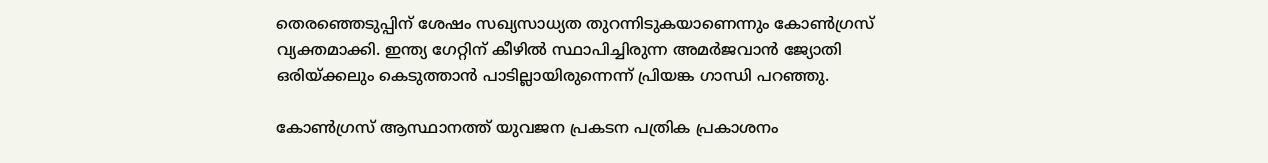തെരഞ്ഞെടുപ്പിന് ശേഷം സഖ്യസാധ്യത തുറന്നിടുകയാണെന്നും കോൺഗ്രസ് വ്യക്തമാക്കി. ഇന്ത്യ ഗേറ്റിന് കീഴിൽ സ്ഥാപിച്ചിരുന്ന അമർജവാൻ ജ്യോതി ഒരിയ്ക്കലും കെടുത്താൻ പാടില്ലായിരുന്നെന്ന് പ്രിയങ്ക ഗാന്ധി പറഞ്ഞു.

കോൺഗ്രസ് ആസ്ഥാനത്ത് യുവജന പ്രകടന പത്രിക പ്രകാശനം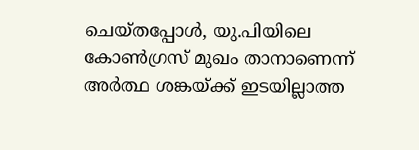ചെയ്തപ്പോൾ, യു.പിയിലെ കോൺഗ്രസ് മുഖം താനാണെന്ന് അർത്ഥ ശങ്കയ്ക്ക് ഇടയില്ലാത്ത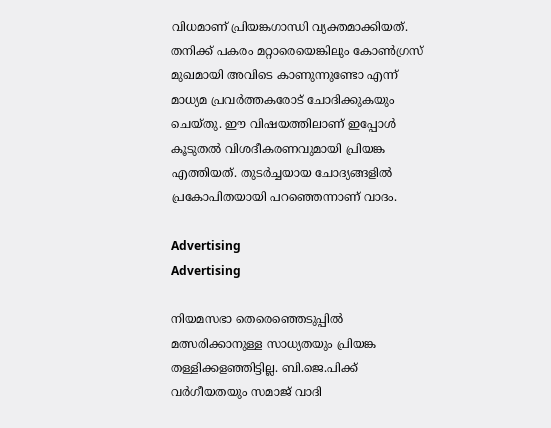വിധമാണ് പ്രിയങ്കഗാന്ധി വ്യക്തമാക്കിയത്. തനിക്ക് പകരം മറ്റാരെയെങ്കിലും കോൺഗ്രസ് മുഖമായി അവിടെ കാണുന്നുണ്ടോ എന്ന് മാധ്യമ പ്രവർത്തകരോട് ചോദിക്കുകയും ചെയ്തു. ഈ വിഷയത്തിലാണ് ഇപ്പോൾ കൂടുതൽ വിശദീകരണവുമായി പ്രിയങ്ക എത്തിയത്. തുടർച്ചയായ ചോദ്യങ്ങളിൽ പ്രകോപിതയായി പറഞ്ഞെന്നാണ് വാദം.

Advertising
Advertising

നിയമസഭാ തെരെഞ്ഞെടുപ്പിൽ മത്സരിക്കാനുള്ള സാധ്യതയും പ്രിയങ്ക തള്ളിക്കളഞ്ഞിട്ടില്ല. ബി.ജെ.പിക്ക് വർഗീയതയും സമാജ് വാദി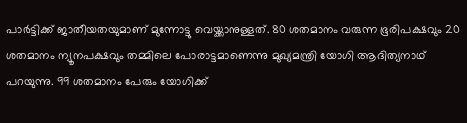പാർട്ടിക്ക് ജാതീയതയുമാണ് മുന്നോട്ടു വെയ്ക്കാനുള്ളത്. 80 ശതമാനം വരുന്ന ഭൂരിപക്ഷവും 20 ശതമാനം ന്യൂനപക്ഷവും തമ്മിലെ പോരാട്ടമാണെന്നു മുഖ്യമന്ത്രി യോഗി ആദിത്യനാഥ് പറയുന്നു. 99 ശതമാനം പേരും യോഗിക്ക്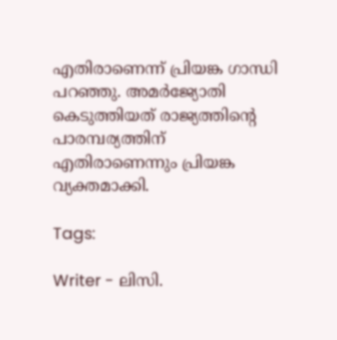എതിരാണെന്ന് പ്രിയങ്ക ഗാന്ധി പറഞ്ഞു. അമർജ്യോതി കെടുത്തിയത് രാജ്യത്തിന്റെ പാരമ്പര്യത്തിന് എതിരാണെന്നും പ്രിയങ്ക വ്യക്തമാക്കി.

Tags:

Writer - ലിസി.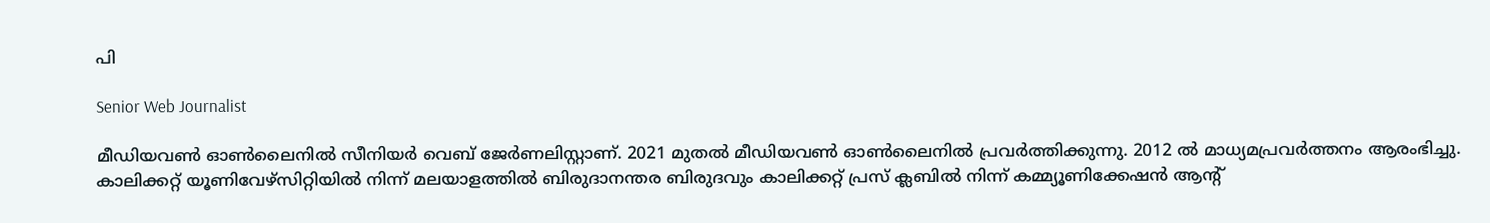പി

Senior Web Journalist

മീഡിയവൺ ഓൺലൈനിൽ സീനിയർ വെബ് ജേർണലിസ്റ്റാണ്. 2021 മുതൽ മീഡിയവൺ ഓൺലൈനിൽ പ്രവർത്തിക്കുന്നു. 2012 ല്‍ മാധ്യമപ്രവര്‍ത്തനം ആരംഭിച്ചു. കാലിക്കറ്റ് യൂണിവേഴ്‌സിറ്റിയിൽ നിന്ന് മലയാളത്തിൽ ബിരുദാനന്തര ബിരുദവും കാലിക്കറ്റ് പ്രസ് ക്ലബിൽ നിന്ന് കമ്മ്യൂണിക്കേഷൻ ആന്റ്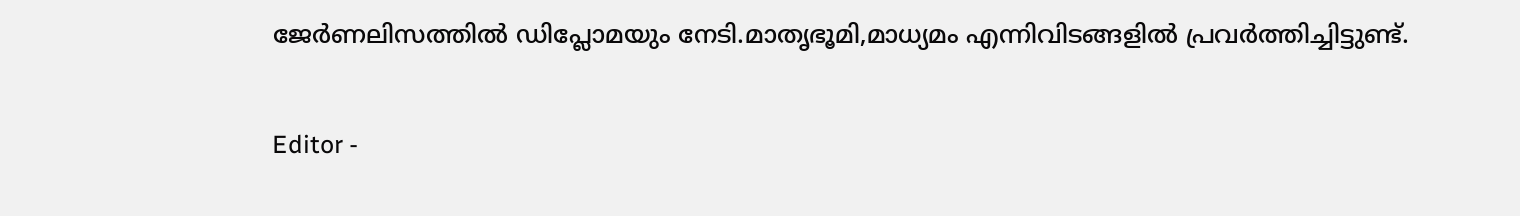ജേർണലിസത്തിൽ ഡിപ്ലോമയും നേടി.മാതൃഭൂമി,മാധ്യമം എന്നിവിടങ്ങളിൽ പ്രവർത്തിച്ചിട്ടുണ്ട്.

Editor -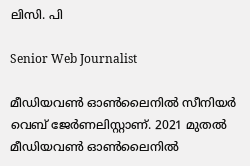ലിസി. പി

Senior Web Journalist

മീഡിയവൺ ഓൺലൈനിൽ സീനിയർ വെബ് ജേർണലിസ്റ്റാണ്. 2021 മുതൽ മീഡിയവൺ ഓൺലൈനിൽ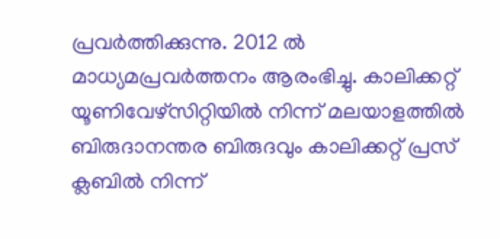പ്രവർത്തിക്കുന്നു. 2012 ല്‍ മാധ്യമപ്രവര്‍ത്തനം ആരംഭിച്ചു. കാലിക്കറ്റ് യൂണിവേഴ്‌സിറ്റിയിൽ നിന്ന് മലയാളത്തിൽ ബിരുദാനന്തര ബിരുദവും കാലിക്കറ്റ് പ്രസ് ക്ലബിൽ നിന്ന്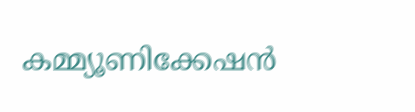കമ്മ്യൂണിക്കേഷൻ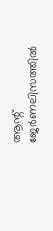ആന്റ് ജേർണലിസത്തിൽ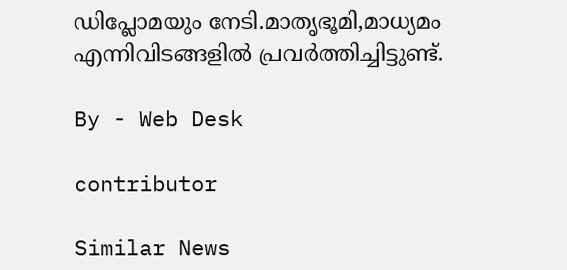ഡിപ്ലോമയും നേടി.മാതൃഭൂമി,മാധ്യമം എന്നിവിടങ്ങളിൽ പ്രവർത്തിച്ചിട്ടുണ്ട്.

By - Web Desk

contributor

Similar News